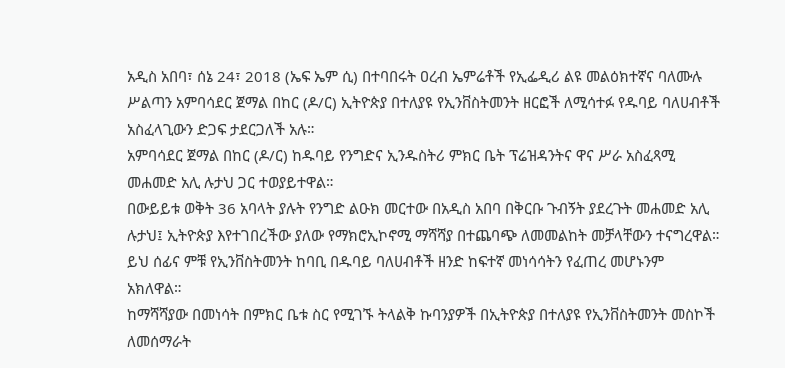አዲስ አበባ፣ ሰኔ 24፣ 2018 (ኤፍ ኤም ሲ) በተባበሩት ዐረብ ኤምሬቶች የኢፌዲሪ ልዩ መልዕክተኛና ባለሙሉ ሥልጣን አምባሳደር ጀማል በከር (ዶ/ር) ኢትዮጵያ በተለያዩ የኢንቨስትመንት ዘርፎች ለሚሳተፉ የዱባይ ባለሀብቶች አስፈላጊውን ድጋፍ ታደርጋለች አሉ።
አምባሳደር ጀማል በከር (ዶ/ር) ከዱባይ የንግድና ኢንዱስትሪ ምክር ቤት ፕሬዝዳንትና ዋና ሥራ አስፈጻሚ መሐመድ አሊ ሉታህ ጋር ተወያይተዋል።
በውይይቱ ወቅት 36 አባላት ያሉት የንግድ ልዑክ መርተው በአዲስ አበባ በቅርቡ ጉብኝት ያደረጉት መሐመድ አሊ ሉታህ፤ ኢትዮጵያ እየተገበረችው ያለው የማክሮኢኮኖሚ ማሻሻያ በተጨባጭ ለመመልከት መቻላቸውን ተናግረዋል።
ይህ ሰፊና ምቹ የኢንቨስትመንት ከባቢ በዱባይ ባለሀብቶች ዘንድ ከፍተኛ መነሳሳትን የፈጠረ መሆኑንም አክለዋል።
ከማሻሻያው በመነሳት በምክር ቤቱ ስር የሚገኙ ትላልቅ ኩባንያዎች በኢትዮጵያ በተለያዩ የኢንቨስትመንት መስኮች ለመሰማራት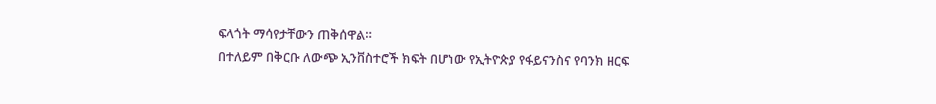ፍላጎት ማሳየታቸውን ጠቅሰዋል።
በተለይም በቅርቡ ለውጭ ኢንቨስተሮች ክፍት በሆነው የኢትዮጵያ የፋይናንስና የባንክ ዘርፍ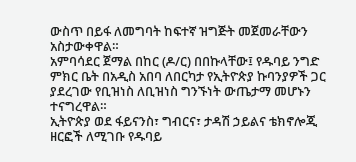ውስጥ በይፋ ለመግባት ከፍተኛ ዝግጅት መጀመራቸውን አስታውቀዋል።
አምባሳደር ጀማል በከር (ዶ/ር) በበኩላቸው፤ የዱባይ ንግድ ምክር ቤት በአዲስ አበባ ለበርካታ የኢትዮጵያ ኩባንያዎች ጋር ያደረገው የቢዝነስ ለቢዝነስ ግንኙነት ውጤታማ መሆኑን ተናግረዋል።
ኢትዮጵያ ወደ ፋይናንስ፣ ግብርና፣ ታዳሽ ኃይልና ቴክኖሎጂ ዘርፎች ለሚገቡ የዱባይ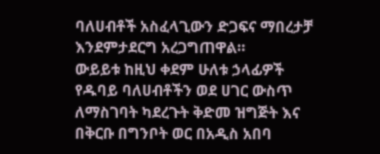ባለሀብቶች አስፈላጊውን ድጋፍና ማበረታቻ እንደምታደርግ አረጋግጠዋል።
ውይይቱ ከዚህ ቀደም ሁለቱ ኃላፊዎች የዱባይ ባለሀብቶችን ወደ ሀገር ውስጥ ለማስገባት ካደረጉት ቅድመ ዝግጅት እና በቅርቡ በግንቦት ወር በአዲስ አበባ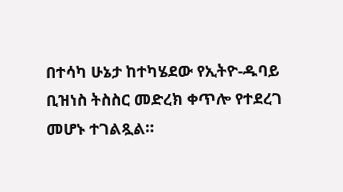በተሳካ ሁኔታ ከተካሄደው የኢትዮ-ዱባይ ቢዝነስ ትስስር መድረክ ቀጥሎ የተደረገ መሆኑ ተገልጿል።